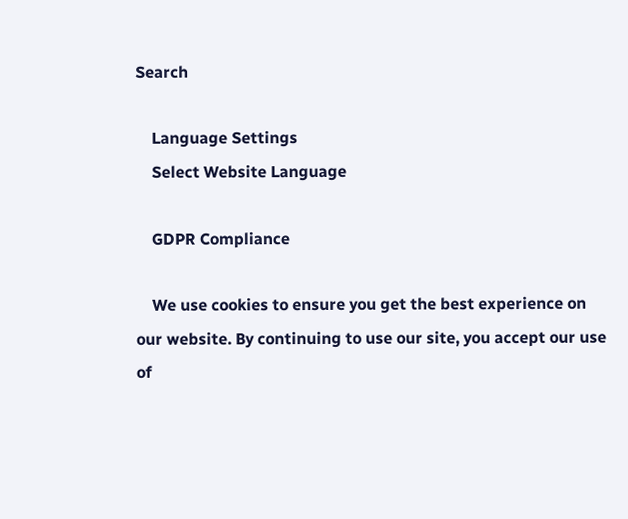Search

    Language Settings
    Select Website Language

    GDPR Compliance

    We use cookies to ensure you get the best experience on our website. By continuing to use our site, you accept our use of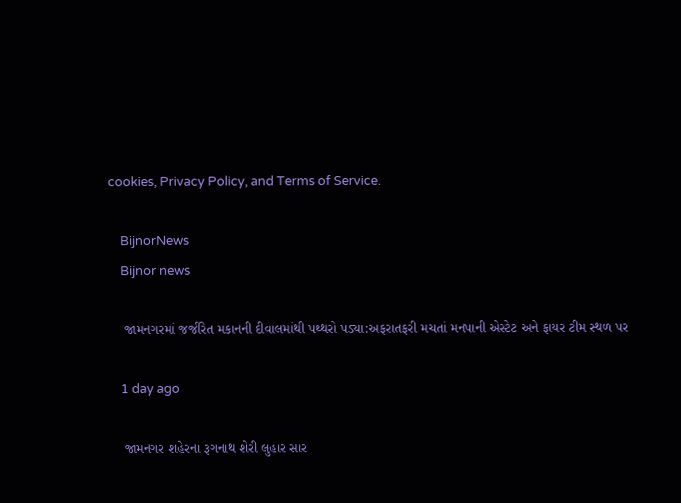cookies, Privacy Policy, and Terms of Service.

    BijnorNews
    Bijnor news

    જામનગરમાં જર્જરિત મકાનની દીવાલમાંથી પથ્થરો પડ્યા:અફરાતફરી મચતાં મનપાની એસ્ટેટ અને ફાયર ટીમ સ્થળ પર

    1 day ago

    જામનગર શહેરના રૂગનાથ શેરી લુહાર સાર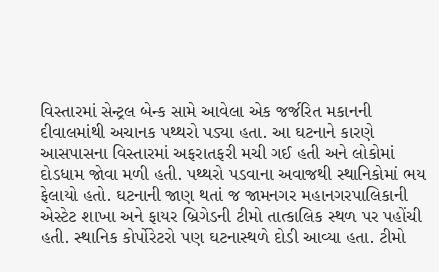વિસ્તારમાં સેન્ટ્રલ બેન્ક સામે આવેલા એક જર્જરિત મકાનની દીવાલમાંથી અચાનક પથ્થરો પડ્યા હતા. આ ઘટનાને કારણે આસપાસના વિસ્તારમાં અફરાતફરી મચી ગઈ હતી અને લોકોમાં દોડધામ જોવા મળી હતી. પથ્થરો પડવાના અવાજથી સ્થાનિકોમાં ભય ફેલાયો હતો. ઘટનાની જાણ થતાં જ જામનગર મહાનગરપાલિકાની એસ્ટેટ શાખા અને ફાયર બ્રિગેડની ટીમો તાત્કાલિક સ્થળ પર પહોંચી હતી. સ્થાનિક કોર્પોરેટરો પણ ઘટનાસ્થળે દોડી આવ્યા હતા. ટીમો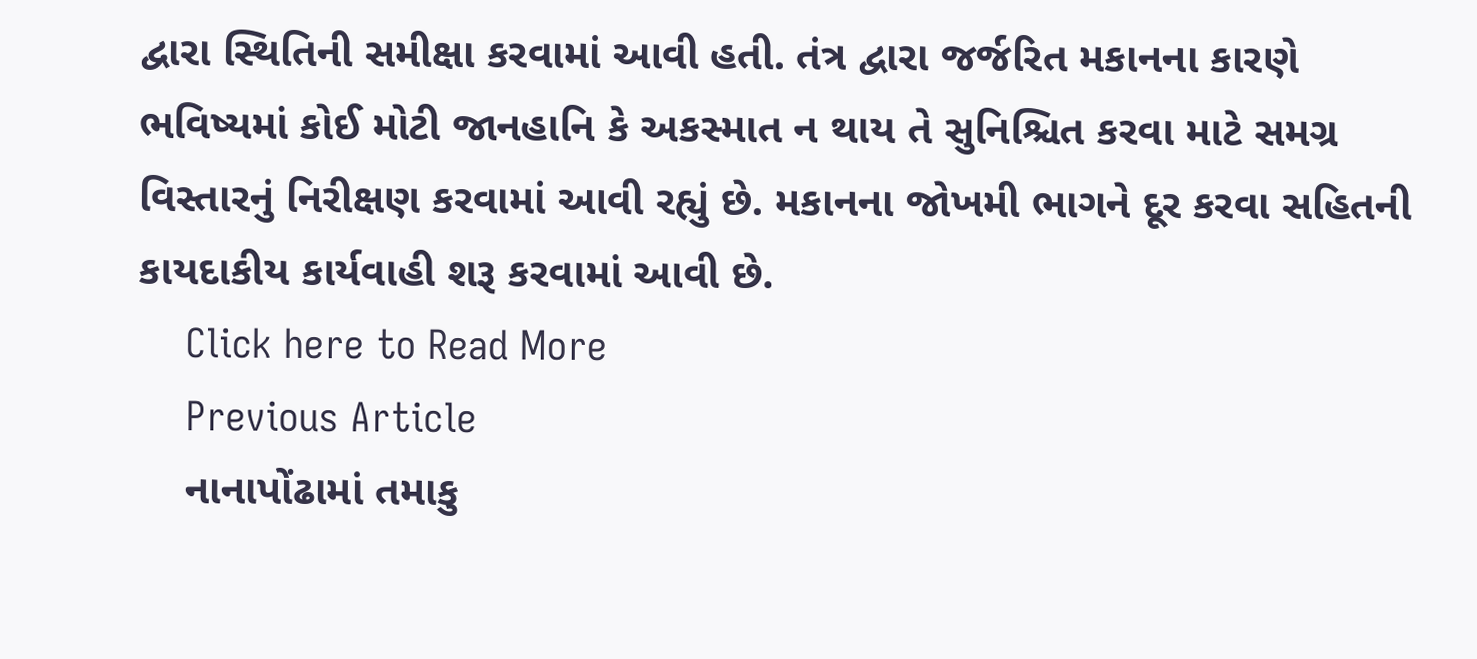દ્વારા સ્થિતિની સમીક્ષા કરવામાં આવી હતી. તંત્ર દ્વારા જર્જરિત મકાનના કારણે ભવિષ્યમાં કોઈ મોટી જાનહાનિ કે અકસ્માત ન થાય તે સુનિશ્ચિત કરવા માટે સમગ્ર વિસ્તારનું નિરીક્ષણ કરવામાં આવી રહ્યું છે. મકાનના જોખમી ભાગને દૂર કરવા સહિતની કાયદાકીય કાર્યવાહી શરૂ કરવામાં આવી છે.
    Click here to Read More
    Previous Article
    નાનાપોંઢામાં તમાકુ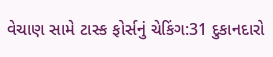વેચાણ સામે ટાસ્ક ફોર્સનું ચેકિંગ:31 દુકાનદારો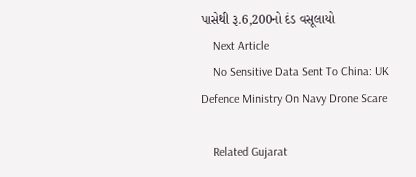પાસેથી રૂ.6,200નો દંડ વસૂલાયો
    Next Article
    No Sensitive Data Sent To China: UK Defence Ministry On Navy Drone Scare

    Related Gujarat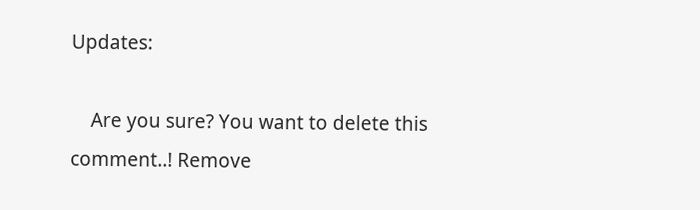Updates:

    Are you sure? You want to delete this comment..! Remove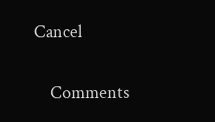Cancel

    Comments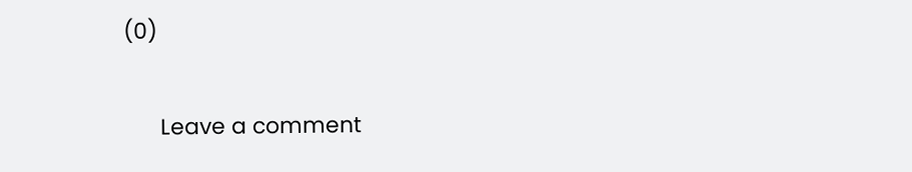(0)

      Leave a comment